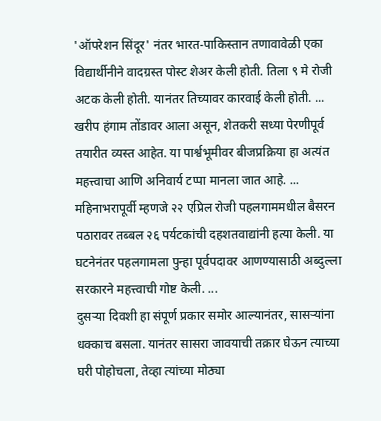'ऑपरेशन सिंदूर' नंतर भारत-पाकिस्तान तणावावेळी एका विद्यार्थीनीने वादग्रस्त पोस्ट शेअर केली होती. तिला ९ मे रोजी अटक केली होती. यानंतर तिच्यावर कारवाई केली होती. ...
खरीप हंगाम तोंडावर आला असून, शेतकरी सध्या पेरणीपूर्व तयारीत व्यस्त आहेत. या पार्श्वभूमीवर बीजप्रक्रिया हा अत्यंत महत्त्वाचा आणि अनिवार्य टप्पा मानला जात आहे. ...
महिनाभरापूर्वी म्हणजे २२ एप्रिल रोजी पहलगाममधील बैसरन पठारावर तब्बल २६ पर्यटकांची दहशतवाद्यांनी हत्या केली. या घटनेनंतर पहलगामला पुन्हा पूर्वपदावर आणण्यासाठी अब्दुल्ला सरकारने महत्त्वाची गोष्ट केली. ...
दुसऱ्या दिवशी हा संपूर्ण प्रकार समोर आल्यानंतर, सासऱ्यांना धक्काच बसला. यानंतर सासरा जावयाची तक्रार घेऊन त्याच्या घरी पोहोचला, तेव्हा त्यांच्या मोठ्या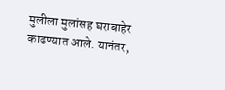मुलीला मुलांसह घराबाहेर काढण्यात आले. यानंतर,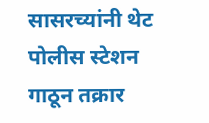सासरच्यांनी थेट पोलीस स्टेशन गाठून तक्रार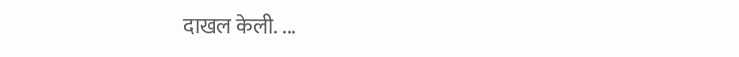दाखल केली. ...